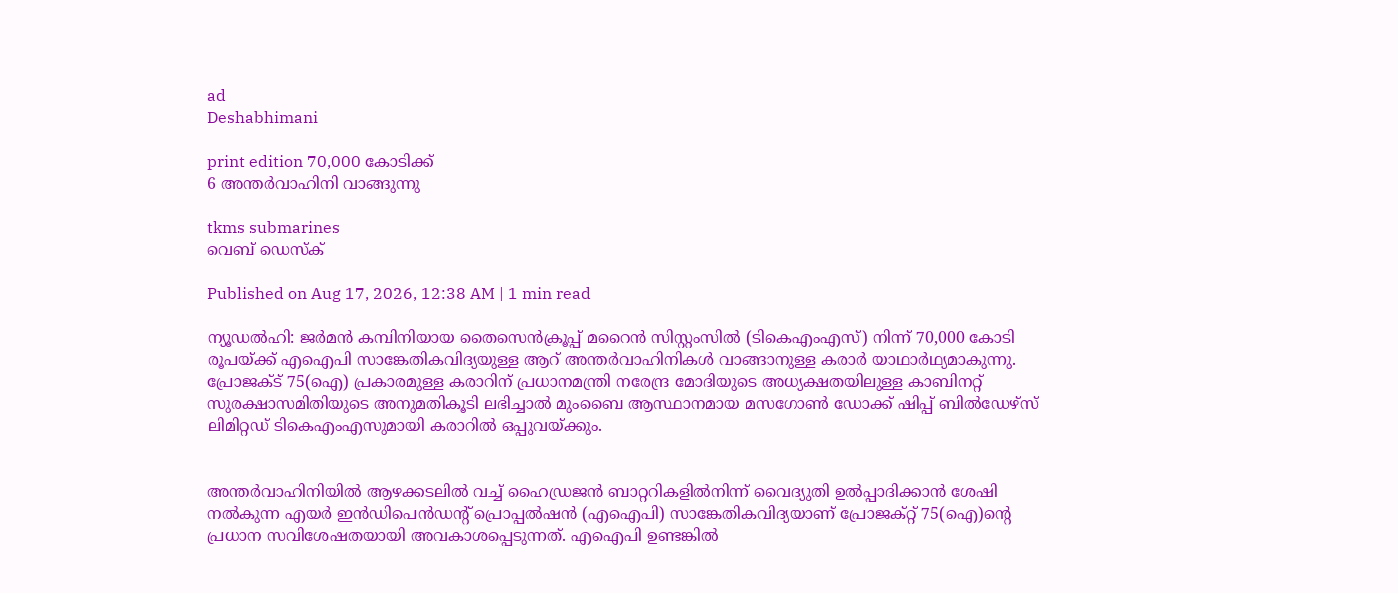ad
Deshabhimani

print edition 70,000 കോടിക്ക്‌
6 അന്തർവാഹിനി വാങ്ങുന്നു

tkms submarines
വെബ് ഡെസ്ക്

Published on Aug 17, 2026, 12:38 AM | 1 min read

ന്യൂഡൽഹി: ജർമൻ കമ്പിനിയായ തൈസെൻക്രൂപ്പ് മറൈൻ സിസ്റ്റംസിൽ (ടികെഎംഎസ്) നിന്ന്‌ 70,000 കോടി രൂപയ്ക്ക്‌ എഐപി സാങ്കേതികവിദ്യയുള്ള ആറ്‌ അന്തർവാഹിനികൾ വാങ്ങാനുള്ള കരാർ യാഥാർഥ്യമാകുന്നു. പ്രോജക്ട്‌ 75(ഐ) പ്രകാരമുള്ള കരാറിന്‌ പ്രധാനമന്ത്രി നരേന്ദ്ര മോദിയുടെ അധ്യക്ഷതയിലുള്ള കാബിനറ്റ് സുരക്ഷാസമിതിയുടെ അനുമതികൂടി ലഭിച്ചാൽ മുംബൈ ആസ്ഥാനമായ മസഗോൺ ഡോക്ക് ഷിപ്പ് ബിൽഡേഴ്‌സ് ലിമിറ്റഡ്‌ ടികെഎംഎസുമായി കരാറിൽ ഒപ്പുവയ്ക്കും.


അന്തർവാഹിനിയിൽ ആഴക്കടലിൽ വച്ച്‌ ഹൈഡ്രജൻ ബാറ്ററികളിൽനിന്ന്‌ വൈദ്യുതി ഉൽപ്പാദിക്കാൻ ശേഷി നൽകുന്ന എയർ ഇൻഡിപെൻഡന്റ് പ്രൊപ്പൽഷൻ (എഐപി) സാങ്കേതികവിദ്യയാണ്‌ പ്രോജക്റ്റ് 75(ഐ)ന്റെ പ്രധാന സവിശേഷതയായി അവകാശപ്പെടുന്നത്‌. എഐപി ഉണ്ടങ്കിൽ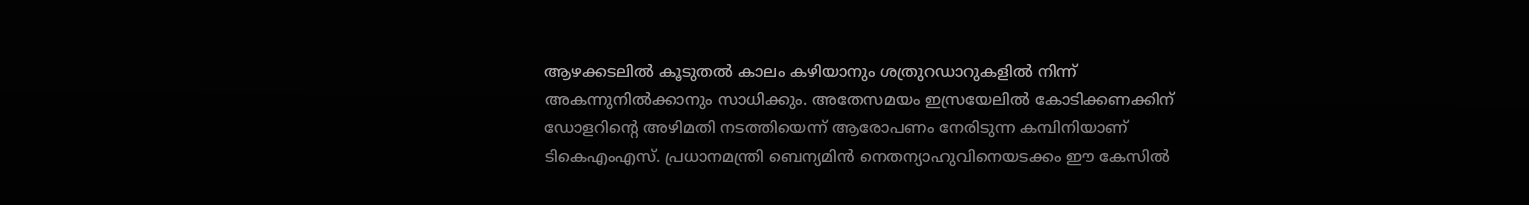ആഴക്കടലിൽ കൂടുതൽ കാലം കഴിയാനും ശത്രുറഡാറുകളിൽ നിന്ന്‌ അകന്നുനിൽക്കാനും സാധിക്കും. അതേസമയം ഇസ്രയേലിൽ കോടിക്കണക്കിന്‌ ഡോളറിന്റെ അഴിമതി നടത്തിയെന്ന്‌ ആരോപണം നേരിടുന്ന കമ്പിനിയാണ്‌ ടികെഎംഎസ്. പ്രധാനമന്ത്രി ബെന്യമിൻ നെതന്യാഹുവിനെയടക്കം ഇ‍ൗ കേസിൽ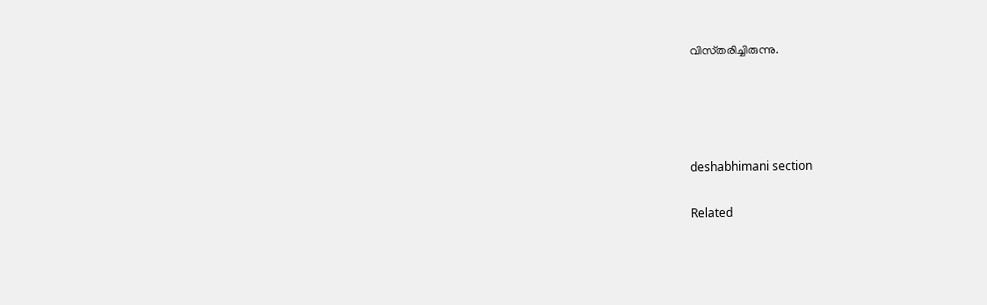വിസ്‌തരിച്ചിരുന്നു.




deshabhimani section

Related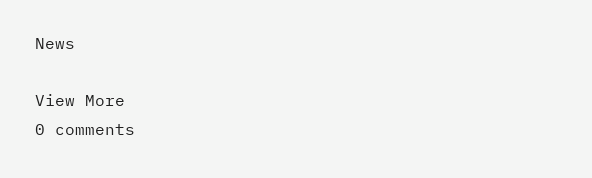News

View More
0 comments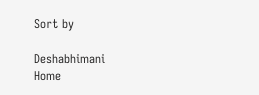Sort by

Deshabhimani
Home